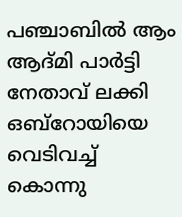പഞ്ചാബില്‍ ആം ആദ്മി പാര്‍ട്ടി നേതാവ് ലക്കി ഒബ്‌റോയിയെ വെടിവച്ച് കൊന്നു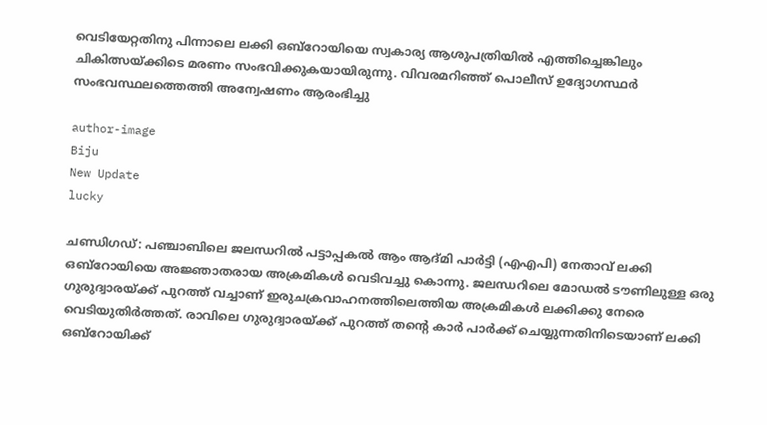വെടിയേറ്റതിനു പിന്നാലെ ലക്കി ഒബ്‌റോയിയെ സ്വകാര്യ ആശുപത്രിയില്‍ എത്തിച്ചെങ്കിലും ചികിത്സയ്ക്കിടെ മരണം സംഭവിക്കുകയായിരുന്നു. വിവരമറിഞ്ഞ് പൊലീസ് ഉദ്യോഗസ്ഥര്‍ സംഭവസ്ഥലത്തെത്തി അന്വേഷണം ആരംഭിച്ചു

author-image
Biju
New Update
lucky

ചണ്ഡിഗഡ്: പഞ്ചാബിലെ ജലന്ധറില്‍ പട്ടാപ്പകല്‍ ആം ആദ്മി പാര്‍ട്ടി (എഎപി) നേതാവ് ലക്കി ഒബ്റോയിയെ അജ്ഞാതരായ അക്രമികള്‍ വെടിവച്ചു കൊന്നു. ജലന്ധറിലെ മോഡല്‍ ടൗണിലുള്ള ഒരു ഗുരുദ്വാരയ്ക്ക് പുറത്ത് വച്ചാണ് ഇരുചക്രവാഹനത്തിലെത്തിയ അക്രമികള്‍ ലക്കിക്കു നേരെ വെടിയുതിര്‍ത്തത്. രാവിലെ ഗുരുദ്വാരയ്ക്ക് പുറത്ത് തന്റെ കാര്‍ പാര്‍ക്ക് ചെയ്യുന്നതിനിടെയാണ് ലക്കി ഒബ്റോയിക്ക്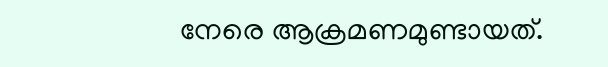നേരെ ആക്രമണമുണ്ടായത്.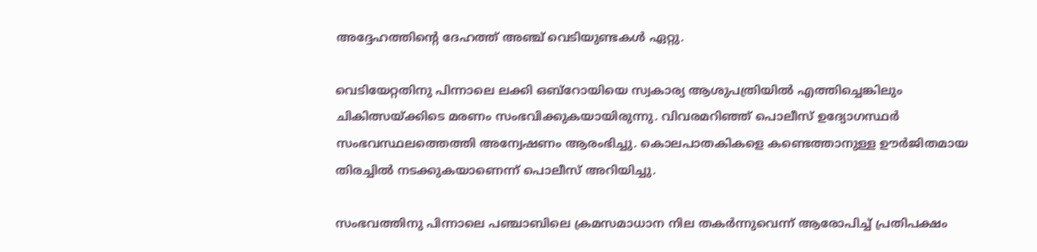അദ്ദേഹത്തിന്റെ ദേഹത്ത് അഞ്ച് വെടിയുണ്ടകള്‍ ഏറ്റു.

വെടിയേറ്റതിനു പിന്നാലെ ലക്കി ഒബ്‌റോയിയെ സ്വകാര്യ ആശുപത്രിയില്‍ എത്തിച്ചെങ്കിലും ചികിത്സയ്ക്കിടെ മരണം സംഭവിക്കുകയായിരുന്നു. വിവരമറിഞ്ഞ് പൊലീസ് ഉദ്യോഗസ്ഥര്‍ സംഭവസ്ഥലത്തെത്തി അന്വേഷണം ആരംഭിച്ചു. കൊലപാതകികളെ കണ്ടെത്താനുള്ള ഊര്‍ജിതമായ തിരച്ചില്‍ നടക്കുകയാണെന്ന് പൊലീസ് അറിയിച്ചു.

സംഭവത്തിനു പിന്നാലെ പഞ്ചാബിലെ ക്രമസമാധാന നില തകര്‍ന്നുവെന്ന് ആരോപിച്ച് പ്രതിപക്ഷം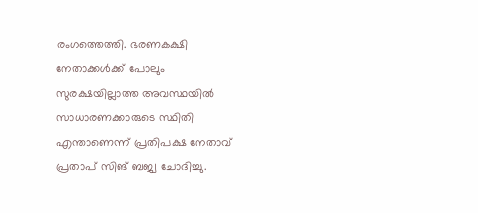രംഗത്തെത്തി. ഭരണകക്ഷി നേതാക്കള്‍ക്ക് പോലും സുരക്ഷയില്ലാത്ത അവസ്ഥയില്‍ സാധാരണക്കാരുടെ സ്ഥിതി എന്താണെന്ന് പ്രതിപക്ഷ നേതാവ് പ്രതാപ് സിങ് ബജ്വ ചോദിച്ചു.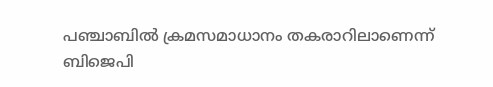പഞ്ചാബില്‍ ക്രമസമാധാനം തകരാറിലാണെന്ന് ബിജെപി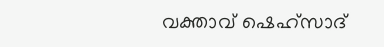വക്താവ് ഷെഹ്‌സാദ്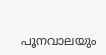പൂനവാലയും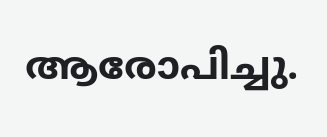ആരോപിച്ചു.